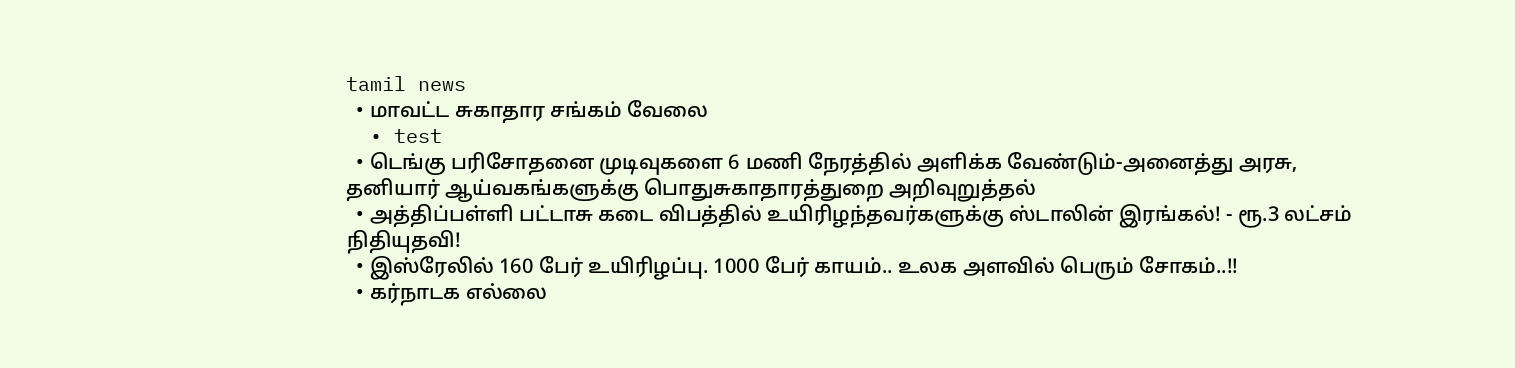tamil news
  • மாவட்ட சுகாதார சங்கம் வேலை
  • test
  • டெங்கு பரிசோதனை முடிவுகளை 6 மணி நேரத்தில் அளிக்க வேண்டும்-அனைத்து அரசு, தனியார் ஆய்வகங்களுக்கு பொதுசுகாதாரத்துறை அறிவுறுத்தல்
  • அத்திப்பள்ளி பட்டாசு கடை விபத்தில் உயிரிழந்தவர்களுக்கு ஸ்டாலின் இரங்கல்! - ரூ.3 லட்சம் நிதியுதவி!
  • இஸ்ரேலில் 160 பேர் உயிரிழப்பு. 1000 பேர் காயம்.. உலக அளவில் பெரும் சோகம்..!!
  • கர்நாடக எல்லை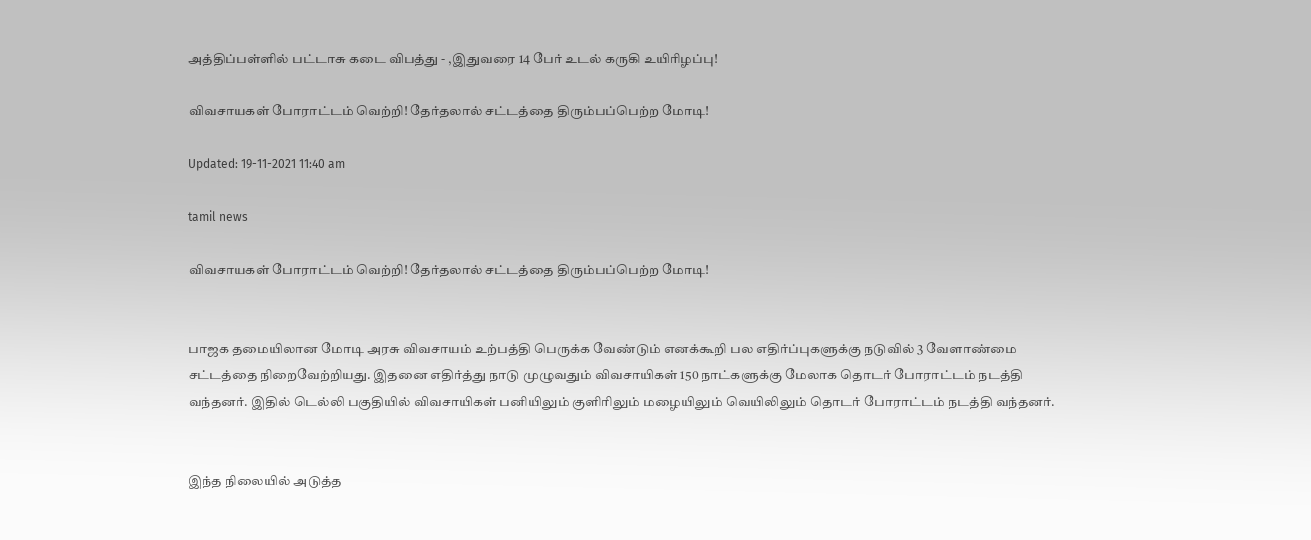அத்திப்பள்ளில் பட்டாசு கடை விபத்து - ,இதுவரை 14 பேர் உடல் கருகி உயிரிழப்பு!

விவசாயகள் போராட்டம் வெற்றி! தேர்தலால் சட்டத்தை திரும்பப்பெற்ற மோடி!

Updated: 19-11-2021 11:40 am

tamil news

விவசாயகள் போராட்டம் வெற்றி! தேர்தலால் சட்டத்தை திரும்பப்பெற்ற மோடி!


பாஜக தமையிலான மோடி அரசு விவசாயம் உற்பத்தி பெருக்க வேண்டும் எனக்கூறி பல எதிர்ப்புகளுக்கு நடுவில் 3 வேளாண்மை சட்டத்தை நிறைவேற்றியது. இதனை எதிர்த்து நாடு முழுவதும் விவசாயிகள் 150 நாட்களுக்கு மேலாக தொடர் போராட்டம் நடத்தி வந்தனர். இதில் டெல்லி பகுதியில் விவசாயிகள் பனியிலும் குளிரிலும் மழையிலும் வெயிலிலும் தொடர் போராட்டம் நடத்தி வந்தனர்.


இந்த நிலையில் அடுத்த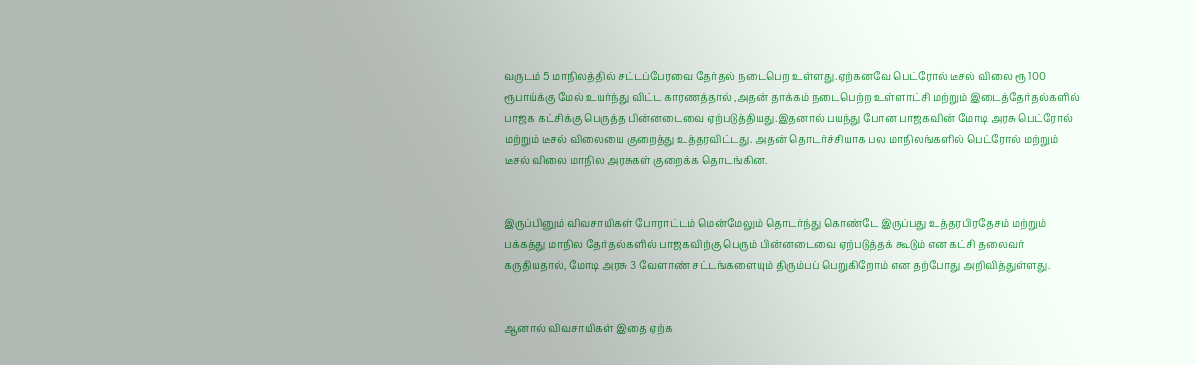வருடம் 5 மாநிலத்தில் சட்டப்பேரவை தேர்தல் நடைபெற உள்ளது.ஏற்கனவே பெட்ரோல் டீசல் விலை ரூ 100 ரூபாய்க்கு மேல் உயர்ந்து விட்ட காரணத்தால் ,அதன் தாக்கம் நடைபெற்ற உள்ளாட்சி மற்றும் இடைத்தேர்தல்களில் பாஜக கட்சிக்கு பெருத்த பின்னடைவை ஏற்படுத்தியது.இதனால் பயந்து போன பாஜகவின் மோடி அரசு பெட்ரோல் மற்றும் டீசல் விலையை குறைத்து உத்தரவிட்டது. அதன் தொடர்ச்சியாக பல மாநிலங்களில் பெட்ரோல் மற்றும் டீசல் விலை மாநில அரசுகள் குறைக்க தொடங்கின.


இருப்பினும் விவசாயிகள் போராட்டம் மென்மேலும் தொடர்ந்து கொண்டே இருப்பது உத்தரபிரதேசம் மற்றும் பக்கத்து மாநில தேர்தல்களில் பாஜகவிற்கு பெரும் பின்னடைவை ஏற்படுத்தக் கூடும் என கட்சி தலைவர் கருதியதால், மோடி அரசு 3 வேளாண் சட்டங்களையும் திரும்பப் பெறுகிறோம் என தற்போது அறிவித்துள்ளது.


ஆனால் விவசாயிகள் இதை ஏற்க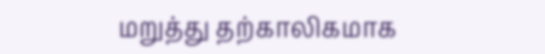மறுத்து தற்காலிகமாக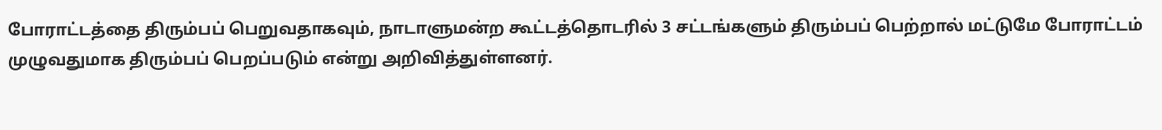போராட்டத்தை திரும்பப் பெறுவதாகவும், நாடாளுமன்ற கூட்டத்தொடரில் 3 சட்டங்களும் திரும்பப் பெற்றால் மட்டுமே போராட்டம் முழுவதுமாக திரும்பப் பெறப்படும் என்று அறிவித்துள்ளனர்.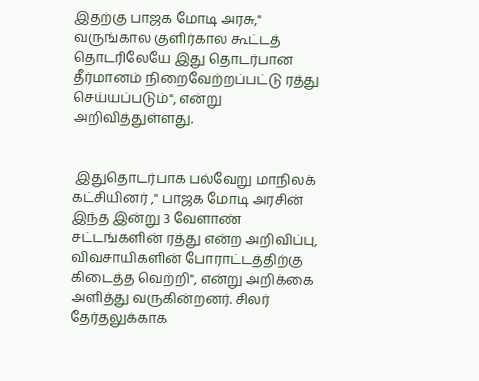இதற்கு பாஜக மோடி அரசு," வருங்கால குளிர்கால கூட்டத் தொடரிலேயே இது தொடர்பான தீர்மானம் நிறைவேற்றப்பட்டு ரத்து செய்யப்படும்", என்று அறிவித்துள்ளது.


 இதுதொடர்பாக பல்வேறு மாநிலக் கட்சியினர் ," பாஜக மோடி அரசின் இந்த இன்று 3 வேளாண் சட்டங்களின் ரத்து என்ற அறிவிப்பு, விவசாயிகளின் போராட்டத்திற்கு கிடைத்த வெற்றி", என்று அறிக்கை அளித்து வருகின்றனர். சிலர் தேர்தலுக்காக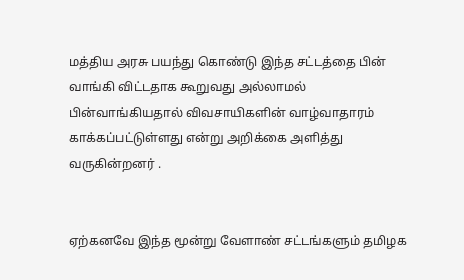மத்திய அரசு பயந்து கொண்டு இந்த சட்டத்தை பின் வாங்கி விட்டதாக கூறுவது அல்லாமல் பின்வாங்கியதால் விவசாயிகளின் வாழ்வாதாரம் காக்கப்பட்டுள்ளது என்று அறிக்கை அளித்து வருகின்றனர் .


ஏற்கனவே இந்த மூன்று வேளாண் சட்டங்களும் தமிழக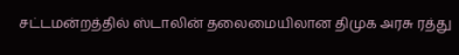சட்டமன்றத்தில் ஸ்டாலின் தலைமையிலான திமுக அரசு ரத்து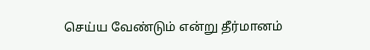செய்ய வேண்டும் என்று தீர்மானம்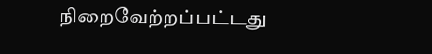நிறைவேற்றப்பட்டது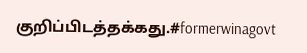குறிப்பிடத்தக்கது.#formerwinagovt